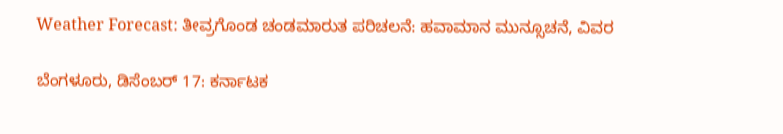Weather Forecast: ತೀವ್ರಗೊಂಡ ಚಂಡಮಾರುತ ಪರಿಚಲನೆ: ಹವಾಮಾನ ಮುನ್ಸೂಚನೆ, ವಿವರ

ಬೆಂಗಳೂರು, ಡಿಸೆಂಬರ್ 17: ಕರ್ನಾಟಕ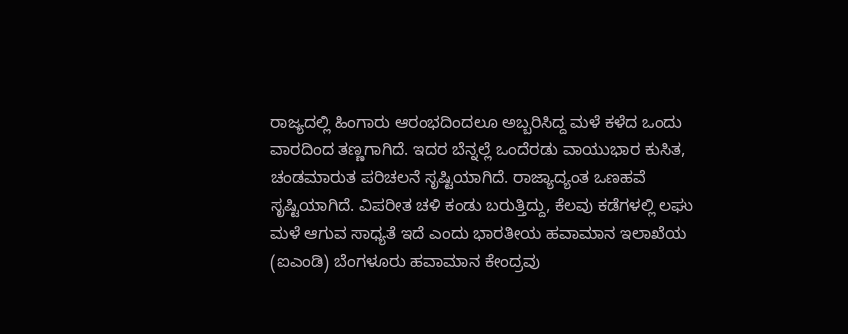ರಾಜ್ಯದಲ್ಲಿ ಹಿಂಗಾರು ಆರಂಭದಿಂದಲೂ ಅಬ್ಬರಿಸಿದ್ದ ಮಳೆ ಕಳೆದ ಒಂದು ವಾರದಿಂದ ತಣ್ಣಗಾಗಿದೆ. ಇದರ ಬೆನ್ನಲ್ಲೆ ಒಂದೆರಡು ವಾಯುಭಾರ ಕುಸಿತ, ಚಂಡಮಾರುತ ಪರಿಚಲನೆ ಸೃಷ್ಟಿಯಾಗಿದೆ. ರಾಜ್ಯಾದ್ಯಂತ ಒಣಹವೆ ಸೃಷ್ಟಿಯಾಗಿದೆ. ವಿಪರೀತ ಚಳಿ ಕಂಡು ಬರುತ್ತಿದ್ದು, ಕೆಲವು ಕಡೆಗಳಲ್ಲಿ ಲಘು ಮಳೆ ಆಗುವ ಸಾಧ್ಯತೆ ಇದೆ ಎಂದು ಭಾರತೀಯ ಹವಾಮಾನ ಇಲಾಖೆಯ (ಐಎಂಡಿ) ಬೆಂಗಳೂರು ಹವಾಮಾನ ಕೇಂದ್ರವು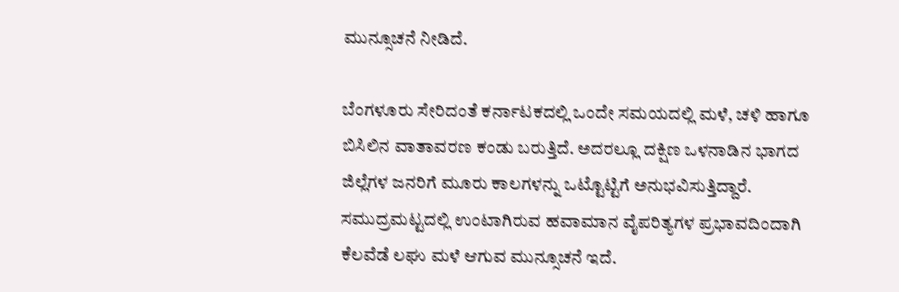ಮುನ್ಸೂಚನೆ ನೀಡಿದೆ.

ಬೆಂಗಳೂರು ಸೇರಿದಂತೆ ಕರ್ನಾಟಕದಲ್ಲಿ ಒಂದೇ ಸಮಯದಲ್ಲಿ ಮಳೆ, ಚಳಿ ಹಾಗೂ ಬಿಸಿಲಿನ ವಾತಾವರಣ ಕಂಡು ಬರುತ್ತಿದೆ. ಅದರಲ್ಲೂ ದಕ್ಷಿಣ ಒಳನಾಡಿನ ಭಾಗದ ಜಿಲ್ಲೆಗಳ ಜನರಿಗೆ ಮೂರು ಕಾಲಗಳನ್ನು ಒಟ್ಟೊಟ್ಟಿಗೆ ಅನುಭವಿಸುತ್ತಿದ್ದಾರೆ. ಸಮುದ್ರಮಟ್ಟದಲ್ಲಿ ಉಂಟಾಗಿರುವ ಹವಾಮಾನ ವೈಪರಿತ್ಯಗಳ ಪ್ರಭಾವದಿಂದಾಗಿ ಕೆಲವೆಡೆ ಲಘು ಮಳೆ ಆಗುವ ಮುನ್ಸೂಚನೆ ಇದೆ.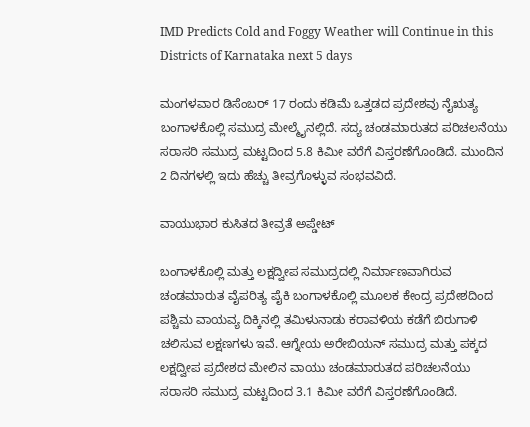IMD Predicts Cold and Foggy Weather will Continue in this Districts of Karnataka next 5 days

ಮಂಗಳವಾರ ಡಿಸೆಂಬರ್ 17 ರಂದು ಕಡಿಮೆ ಒತ್ತಡದ ಪ್ರದೇಶವು ನೈಋತ್ಯ ಬಂಗಾಳಕೊಲ್ಲಿ ಸಮುದ್ರ ಮೇಲ್ಮೈನಲ್ಲಿದೆ. ಸದ್ಯ ಚಂಡಮಾರುತದ ಪರಿಚಲನೆಯು ಸರಾಸರಿ ಸಮುದ್ರ ಮಟ್ಟದಿಂದ 5.8 ಕಿಮೀ ವರೆಗೆ ವಿಸ್ತರಣೆಗೊಂಡಿದೆ. ಮುಂದಿನ 2 ದಿನಗಳಲ್ಲಿ ಇದು ಹೆಚ್ಚು ತೀವ್ರಗೊಳ್ಳುವ ಸಂಭವವಿದೆ.

ವಾಯುಭಾರ ಕುಸಿತದ ತೀವ್ರತೆ ಅಪ್ಡೇಟ್

ಬಂಗಾಳಕೊಲ್ಲಿ ಮತ್ತು ಲಕ್ಷದ್ವೀಪ ಸಮುದ್ರದಲ್ಲಿ ನಿರ್ಮಾಣವಾಗಿರುವ ಚಂಡಮಾರುತ ವೈಪರಿತ್ಯ ಪೈಕಿ ಬಂಗಾಳಕೊಲ್ಲಿ ಮೂಲಕ ಕೇಂದ್ರ ಪ್ರದೇಶದಿಂದ ಪಶ್ಚಿಮ ವಾಯವ್ಯ ದಿಕ್ಕಿನಲ್ಲಿ ತಮಿಳುನಾಡು ಕರಾವಳಿಯ ಕಡೆಗೆ ಬಿರುಗಾಳಿ ಚಲಿಸುವ ಲಕ್ಷಣಗಳು ಇವೆ. ಆಗ್ನೇಯ ಅರೇಬಿಯನ್ ಸಮುದ್ರ ಮತ್ತು ಪಕ್ಕದ ಲಕ್ಷದ್ವೀಪ ಪ್ರದೇಶದ ಮೇಲಿನ ವಾಯು ಚಂಡಮಾರುತದ ಪರಿಚಲನೆಯು ಸರಾಸರಿ ಸಮುದ್ರ ಮಟ್ಟದಿಂದ 3.1 ಕಿಮೀ ವರೆಗೆ ವಿಸ್ತರಣೆಗೊಂಡಿದೆ.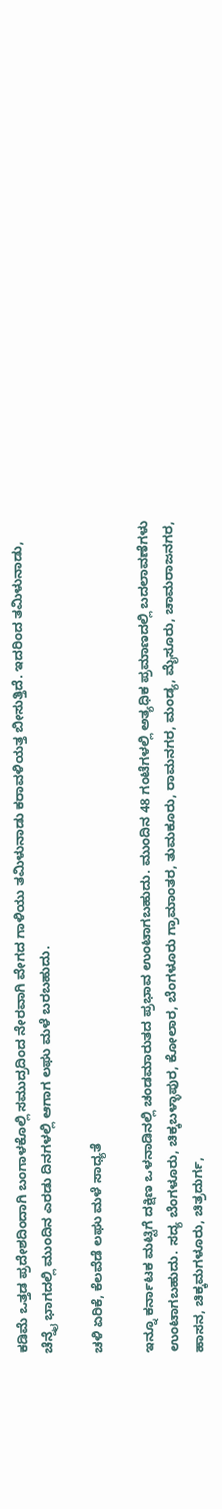ಕಡಿಮೆ ಒತ್ತಡ ಪ್ರದೇಶದಿಂದಾಗಿ ಬಂಗಾಳಕೊಲ್ಲಿ ಸಮುದ್ರದಿಂದ ನೇರವಾಗಿ ವೇಗದ ಗಾಳಿಯು ತಮಿಳುನಾಡು ಕರಾವಳಿಯತ್ತ ಬೀಸುತ್ತಿದೆ. ಇದರಿಂದ ತಮಿಳುನಾಡು, ಚೆನ್ನೈ ಭಾಗದಲ್ಲಿ ಮುಂದಿನ ಎರಡು ದಿನಗಳಲ್ಲಿ ಆಗಾಗ ಲಘು ಮಳೆ ಬರಬಹುದು.

ಚಳಿ ಏರಿಕೆ, ಕೆಲವೆಡೆ ಲಘು ಮಳೆ ಸಾಧ್ಯತೆ

ಇನ್ನೂ ಕರ್ನಾಟಕ ಮಟ್ಟಿಗೆ ದಕ್ಷಿಣ ಒಳನಾಡಿನಲ್ಲಿ ಚಂಡಮಾರುತದ ಪ್ರಭಾವ ಉಂಟಾಗಬಹುದು. ಮುಂದಿನ 48 ಗಂಟೆಗಳಲ್ಲಿ ಅತ್ಯಧಿಕ ಪ್ರಮಾಣದಲ್ಲಿ ಬದಲಾವಣೆಗಳು ಉಂಟಾಗಬಹುದು. ಸದ್ಯ ಬೆಂಗಳೂರು, ಚಿಕ್ಕಬಳ್ಳಾಪುರ, ಕೋಲಾರ, ಬೆಂಗಳೂರು ಗ್ರಾಮಾಂತರ, ತುಮಕೂರು, ರಾಮನಗರ, ಮಂಡ್ಯ, ಮೈಸೂರು, ಚಾಮರಾಜನಗರ, ಹಾಸನ, ಚಿಕ್ಕಮಗಳೂರು, ಚಿತ್ರದುರ್ಗ,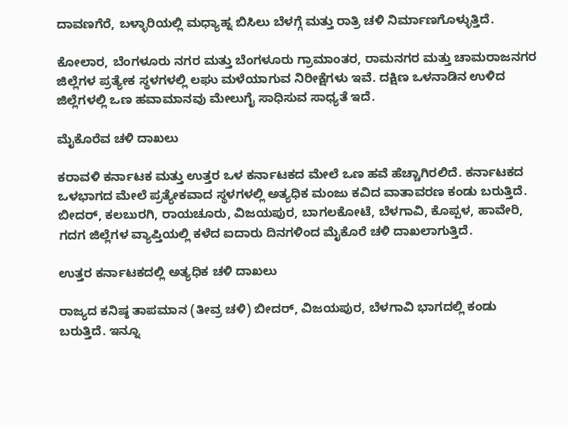ದಾವಣಗೆರೆ, ಬಳ್ಳಾರಿಯಲ್ಲಿ ಮಧ್ಯಾಹ್ನ ಬಿಸಿಲು ಬೆಳಗ್ಗೆ ಮತ್ತು ರಾತ್ರಿ ಚಳಿ ನಿರ್ಮಾಣಗೊಳ್ಳುತ್ತಿದೆ.

ಕೋಲಾರ, ಬೆಂಗಳೂರು ನಗರ ಮತ್ತು ಬೆಂಗಳೂರು ಗ್ರಾಮಾಂತರ, ರಾಮನಗರ ಮತ್ತು ಚಾಮರಾಜನಗರ ಜಿಲ್ಲೆಗಳ ಪ್ರತ್ಯೇಕ ಸ್ಥಳಗಳಲ್ಲಿ ಲಘು ಮಳೆಯಾಗುವ ನಿರೀಕ್ಷೆಗಳು ಇವೆ. ದಕ್ಷಿಣ ಒಳನಾಡಿನ ಉಳಿದ ಜಿಲ್ಲೆಗಳಲ್ಲಿ ಒಣ ಹವಾಮಾನವು ಮೇಲುಗೈ ಸಾಧಿಸುವ ಸಾಧ್ಯತೆ ಇದೆ.

ಮೈಕೊರೆವ ಚಳಿ ದಾಖಲು

ಕರಾವಳಿ ಕರ್ನಾಟಕ ಮತ್ತು ಉತ್ತರ ಒಳ ಕರ್ನಾಟಕದ ಮೇಲೆ ಒಣ ಹವೆ ಹೆಚ್ಚಾಗಿರಲಿದೆ. ಕರ್ನಾಟಕದ ಒಳಭಾಗದ ಮೇಲೆ ಪ್ರತ್ಯೇಕವಾದ ಸ್ಥಳಗಳಲ್ಲಿ ಅತ್ಯಧಿಕ ಮಂಜು ಕವಿದ ವಾತಾವರಣ ಕಂಡು ಬರುತ್ತಿದೆ. ಬೀದರ್, ಕಲಬುರಗಿ, ರಾಯಚೂರು, ವಿಜಯಪುರ, ಬಾಗಲಕೋಟೆ, ಬೆಳಗಾವಿ, ಕೊಪ್ಪಳ, ಹಾವೇರಿ, ಗದಗ ಜಿಲ್ಲೆಗಳ ವ್ಯಾಪ್ತಿಯಲ್ಲಿ ಕಳೆದ ಐದಾರು ದಿನಗಳಿಂದ ಮೈಕೊರೆ ಚಳಿ ದಾಖಲಾಗುತ್ತಿದೆ.

ಉತ್ತರ ಕರ್ನಾಟಕದಲ್ಲಿ ಅತ್ಯಧಿಕ ಚಳಿ ದಾಖಲು

ರಾಜ್ಯದ ಕನಿಷ್ಠ ತಾಪಮಾನ (ತೀವ್ರ ಚಳಿ) ಬೀದರ್, ವಿಜಯಪುರ, ಬೆಳಗಾವಿ ಭಾಗದಲ್ಲಿ ಕಂಡು ಬರುತ್ತಿದೆ. ಇನ್ನೂ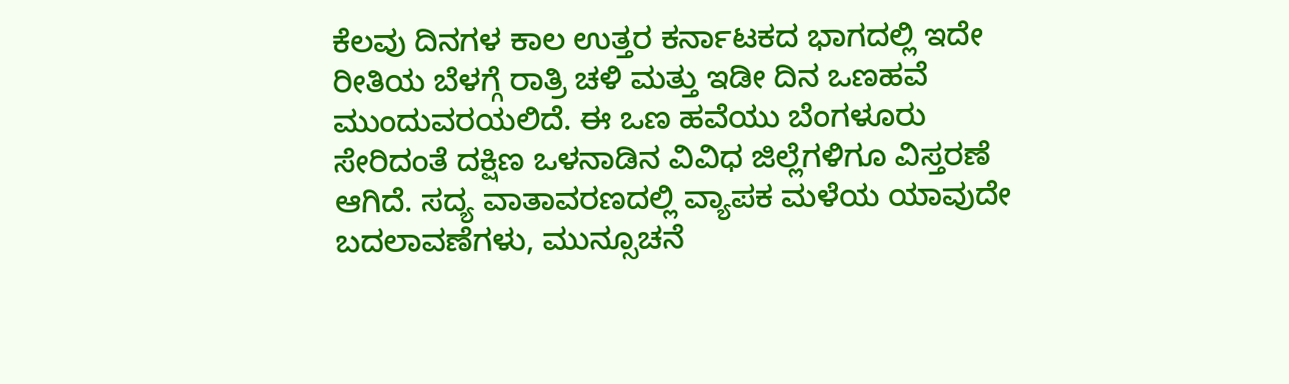ಕೆಲವು ದಿನಗಳ ಕಾಲ ಉತ್ತರ ಕರ್ನಾಟಕದ ಭಾಗದಲ್ಲಿ ಇದೇ ರೀತಿಯ ಬೆಳಗ್ಗೆ ರಾತ್ರಿ ಚಳಿ ಮತ್ತು ಇಡೀ ದಿನ ಒಣಹವೆ ಮುಂದುವರಯಲಿದೆ. ಈ ಒಣ ಹವೆಯು ಬೆಂಗಳೂರು ಸೇರಿದಂತೆ ದಕ್ಷಿಣ ಒಳನಾಡಿನ ವಿವಿಧ ಜಿಲ್ಲೆಗಳಿಗೂ ವಿಸ್ತರಣೆ ಆಗಿದೆ. ಸದ್ಯ ವಾತಾವರಣದಲ್ಲಿ ವ್ಯಾಪಕ ಮಳೆಯ ಯಾವುದೇ ಬದಲಾವಣೆಗಳು, ಮುನ್ಸೂಚನೆ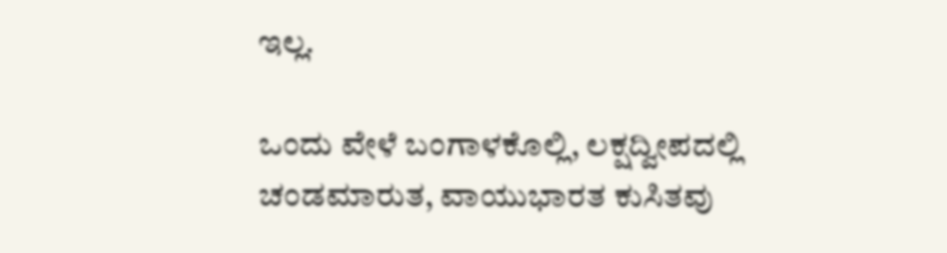ಇಲ್ಲ.

ಒಂದು ವೇಳೆ ಬಂಗಾಳಕೊಲ್ಲಿ, ಲಕ್ಷದ್ವೀಪದಲ್ಲಿ ಚಂಡಮಾರುತ, ವಾಯುಭಾರತ ಕುಸಿತವು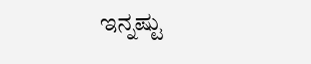ಇನ್ನಷ್ಟು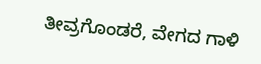ತೀವ್ರಗೊಂಡರೆ, ವೇಗದ ಗಾಳಿ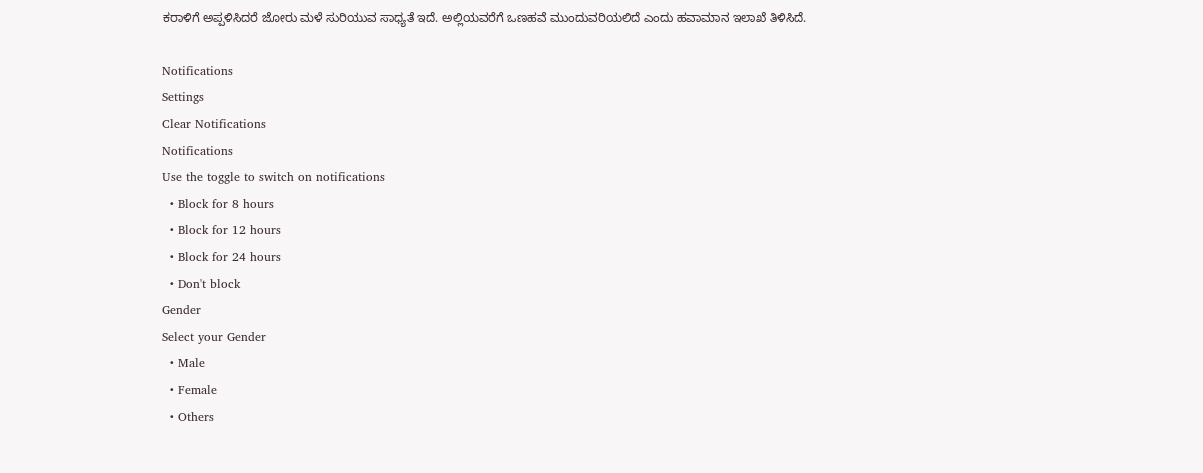ಕರಾಳಿಗೆ ಅಪ್ಪಳಿಸಿದರೆ ಜೋರು ಮಳೆ ಸುರಿಯುವ ಸಾಧ್ಯತೆ ಇದೆ. ಅಲ್ಲಿಯವರೆಗೆ ಒಣಹವೆ ಮುಂದುವರಿಯಲಿದೆ ಎಂದು ಹವಾಮಾನ ಇಲಾಖೆ ತಿಳಿಸಿದೆ.

Notifications
Settings
Clear Notifications
Notifications
Use the toggle to switch on notifications
  • Block for 8 hours
  • Block for 12 hours
  • Block for 24 hours
  • Don't block
Gender
Select your Gender
  • Male
  • Female
  • Others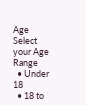Age
Select your Age Range
  • Under 18
  • 18 to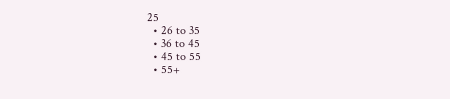25
  • 26 to 35
  • 36 to 45
  • 45 to 55
  • 55+